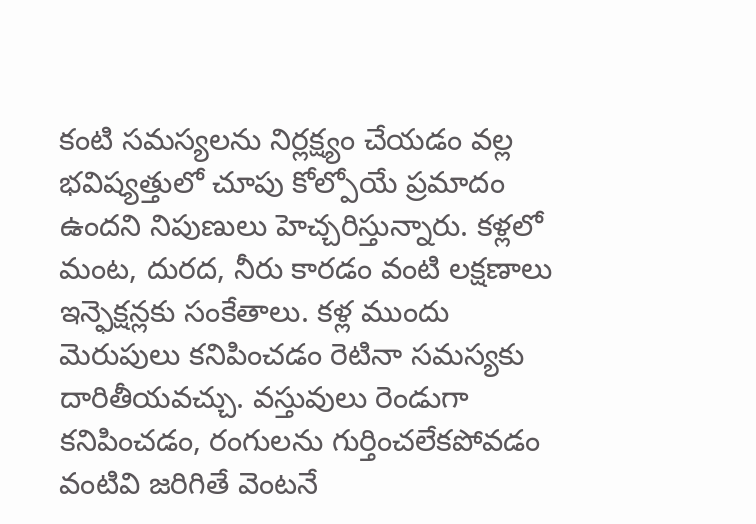కంటి సమస్యలను నిర్లక్ష్యం చేయడం వల్ల భవిష్యత్తులో చూపు కోల్పోయే ప్రమాదం ఉందని నిపుణులు హెచ్చరిస్తున్నారు. కళ్లలో మంట, దురద, నీరు కారడం వంటి లక్షణాలు ఇన్ఫెక్షన్లకు సంకేతాలు. కళ్ల ముందు మెరుపులు కనిపించడం రెటినా సమస్యకు దారితీయవచ్చు. వస్తువులు రెండుగా కనిపించడం, రంగులను గుర్తించలేకపోవడం వంటివి జరిగితే వెంటనే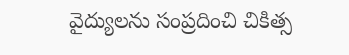వైద్యులను సంప్రదించి చికిత్స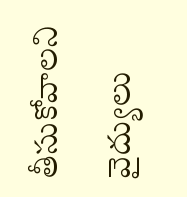తీసుకోవాలని వైద్యులు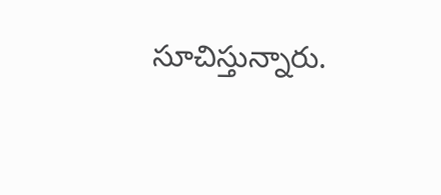సూచిస్తున్నారు.